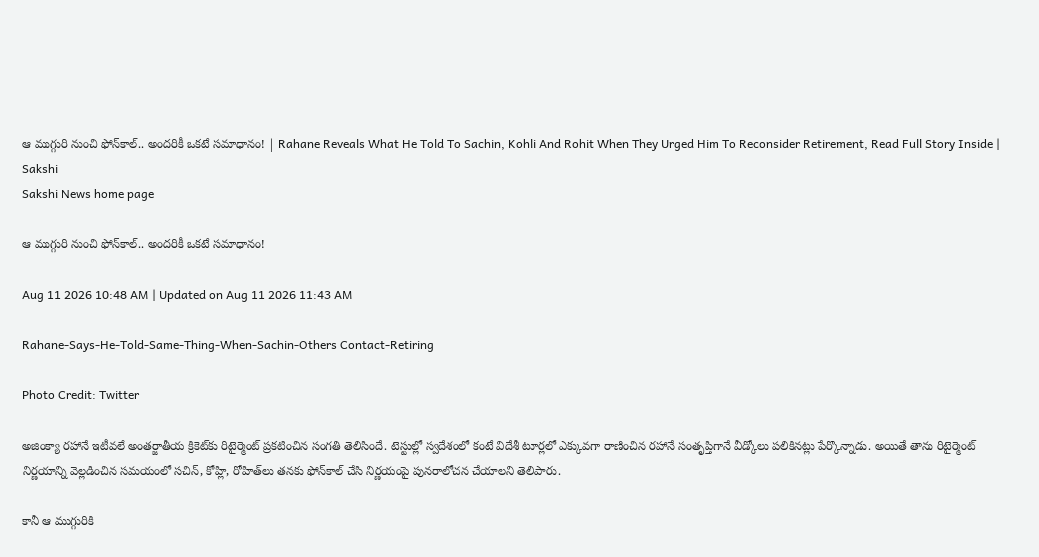ఆ ముగ్గురి నుంచి ఫోన్‌కాల్‌.. అందరికీ ఒకటే సమాధానం! | Rahane Reveals What He Told To Sachin, Kohli And Rohit When They Urged Him To Reconsider Retirement, Read Full Story Inside | Sakshi
Sakshi News home page

ఆ ముగ్గురి నుంచి ఫోన్‌కాల్‌.. అందరికీ ఒకటే సమాధానం!

Aug 11 2026 10:48 AM | Updated on Aug 11 2026 11:43 AM

Rahane-Says-He-Told-Same-Thing-When-Sachin-Others Contact-Retiring

Photo Credit: Twitter

అజింక్యా రహానే ఇటీవలే అంతర్జాతీయ క్రికెట్‌కు రిటైర్మెంట్ ప్రకటించిన సంగతి తెలిసిందే. టెస్టుల్లో ‍స్వదేశంలో కంటే విదేశీ టూర్లలో ఎక్కువగా రాణించిన రహానే సంతృప్తిగానే వీడ్కోలు పలికినట్లు పేర్కొన్నాడు. అయితే తాను రిటైర్మెంట్ నిర్ణయాన్ని వెల్లడించిన సమయంలో సచిన్‌, కోహ్లి, రోహిత్‌లు తనకు ఫోన్‌కాల్ చేసి నిర్ణయంపై పునరాలోచన చేయాలని తెలిపారు.

కానీ ఆ ముగ్గురికి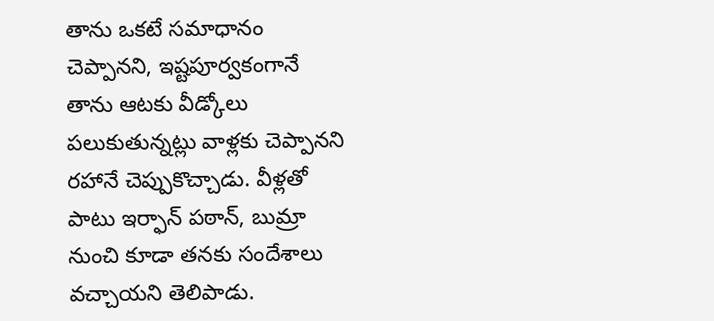తాను ఒకటే సమాధానం చెప్పానని, ఇష్టపూర్వకంగానే తాను ఆటకు వీడ్కోలు పలుకుతున్నట్లు వాళ్లకు చెప్పానని రహానే చెప్పుకొచ్చాడు. వీళ్లతో పాటు ఇర్ఫాన్ పఠాన్‌, బుమ్రా నుంచి కూడా తనకు సందేశాలు వచ్చాయని తెలిపాడు.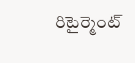రిటైర్మెంట్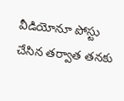వీడియోనూ పోస్టు చేసిన తర్వాత తనకు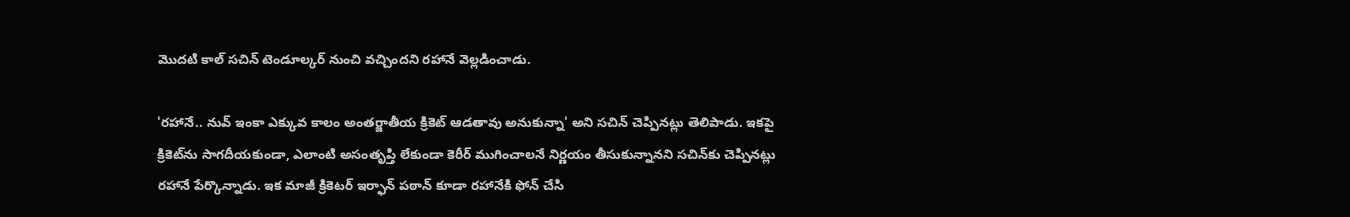మొదటి కాల్ సచిన్ టెండూల్కర్ నుంచి వచ్చిందని రహానే వెల్లడించాడు.

'రహానే.. నువ్ ఇంకా ఎక్కువ కాలం అంతర్జాతీయ క్రికెట్ ఆడతావు అనుకున్నా' అని సచిన్ చెప్పినట్లు తెలిపాడు. ఇకపై క్రికెట్‌ను సాగదీయకుండా, ఎలాంటి అసంతృప్తి లేకుండా కెరీర్‌ ముగించాలనే నిర్ణయం తీసుకున్నానని సచిన్‌కు చెప్పినట్లు రహానే పేర్కొన్నాడు. ఇక మాజీ క్రికెటర్ ఇర్ఫాన్ పఠాన్ కూడా రహానేకి ఫోన్ చేసి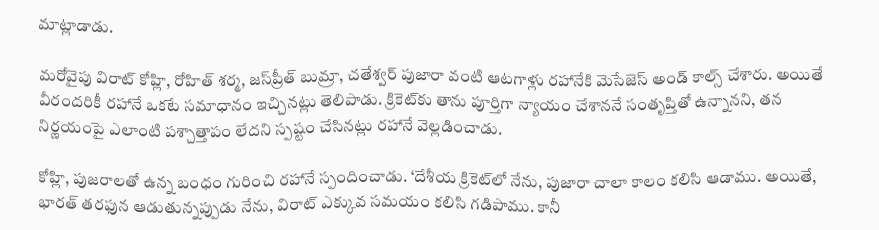మాట్లాడాడు.

మరోవైపు విరాట్ కోహ్లి, రోహిత్ శర్మ, జస్‌ప్రీత్ బుమ్రా, చతేశ్వర్ పుజారా వంటి ఆటగాళ్లు రహానేకి మెసేజెస్ అండ్ కాల్స్ చేశారు. అయితే వీరందరికీ రహానే ఒకటే సమాధానం ఇచ్చినట్లు తెలిపాడు. క్రికెట్‌కు తాను పూర్తిగా న్యాయం చేశాననే సంతృప్తితో ఉన్నానని, తన నిర్ణయంపై ఎలాంటి పశ్చాత్తాపం లేదని స్పష్టం చేసినట్లు రహానే వెల్లడించాడు.

కోహ్లి, పుజరాలతో ఉన్న బంధం గురించి రహానే స్పందించాడు. ‘దేశీయ క్రికెట్‌లో నేను, పుజారా చాలా కాలం కలిసి ఆడాము. అయితే, భారత్ తరఫున ఆడుతున్నప్పుడు నేను, విరాట్ ఎక్కువ సమయం కలిసి గడిపాము. కానీ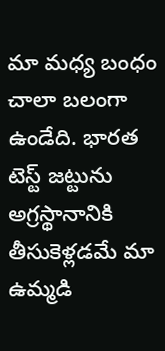మా మధ్య బంధం చాలా బలంగా ఉండేది. భారత టెస్ట్ జట్టును అగ్రస్థానానికి తీసుకెళ్లడమే మా ఉమ్మడి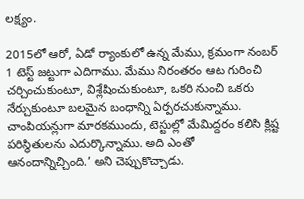లక్ష్యం.

2015లో ఆరో, ఏడో ర్యాంకులో ఉన్న మేము, క్రమంగా నంబర్ 1 టెస్ట్ జట్టుగా ఎదిగాము. మేము నిరంతరం ఆట గురించి చర్చించుకుంటూ, విశ్లేషించుకుంటూ, ఒకరి నుంచి ఒకరు నేర్చుకుంటూ బలమైన బంధాన్ని ఏర్పరచుకున్నాము. చాంపియన్లుగా మారకముందు, టెస్టుల్లో మేమిద్దరం కలిసి క్లిష్ట పరిస్థితులను ఎదుర్కొన్నాము. అది ఎంతో ఆనందాన్నిచ్చింది.’ అని చెప్పుకొచ్చాడు.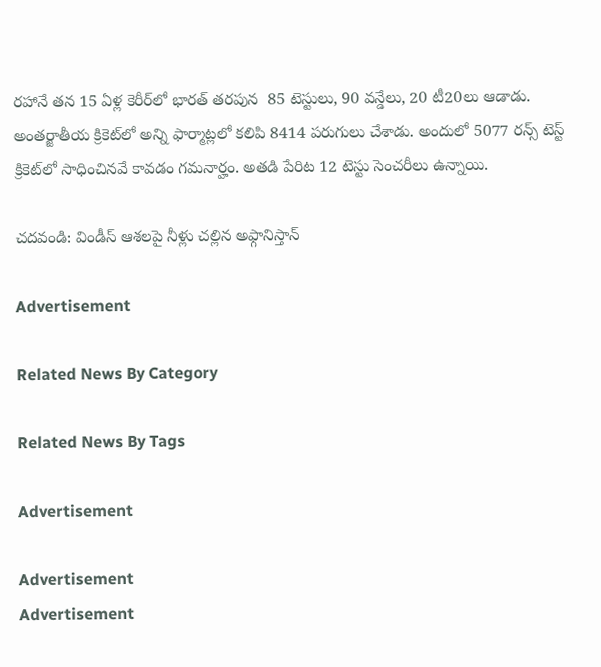రహానే తన 15 ఏళ్ల కెరీర్‌లో భారత్ తరపున  85 టెస్టులు, 90 వన్డేలు, 20 టీ20లు ఆడాడు. అంతర్జాతీయ క్రికెట్‌లో అన్ని ఫార్మాట్లలో కలిపి 8414 పరుగులు చేశాడు. అందులో 5077 రన్స్ టెస్ట్ క్రికెట్‌లో సాధించినవే కావడం గమనార్హం. అతడి పేరిట 12 టెస్టు సెంచరీలు ఉన్నాయి.

చదవండి: విండీస్ ఆశ‌ల‌పై నీళ్లు చ‌ల్లిన అఫ్గానిస్తాన్‌

Advertisement

Related News By Category

Related News By Tags

Advertisement

Advertisement
Advertisement